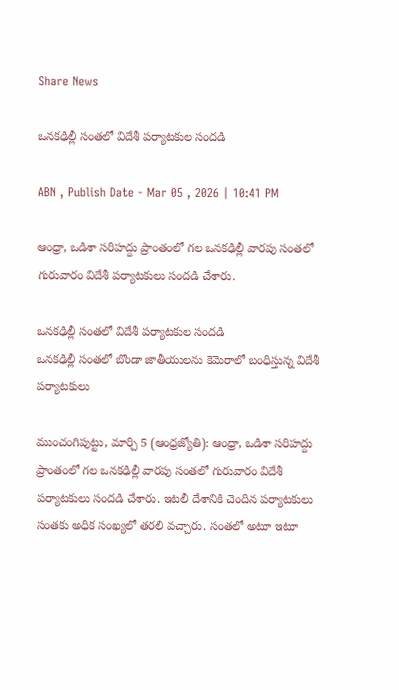Share News

ఒనకఢిల్లీ సంతలో విదేశీ పర్యాటకుల సందడి

ABN , Publish Date - Mar 05 , 2026 | 10:41 PM

ఆంధ్రా, ఒడిశా సరిహద్దు ప్రాంతంలో గల ఒనకఢిల్లీ వారపు సంతలో గురువారం విదేశీ పర్యాటకులు సందడి చేశారు.

ఒనకఢిల్లీ సంతలో విదేశీ పర్యాటకుల సందడి
ఒనకఢిల్లీ సంతలో బొండా జాతీయులను కెమెరాలో బంధిస్తున్న విదేశీ పర్యాటకులు

ముంచంగిపుట్టు, మార్చి 5 (ఆంధ్రజ్యోతి): ఆంధ్రా, ఒడిశా సరిహద్దు ప్రాంతంలో గల ఒనకఢిల్లీ వారపు సంతలో గురువారం విదేశీ పర్యాటకులు సందడి చేశారు. ఇటలీ దేశానికి చెందిన పర్యాటకులు సంతకు అధిక సంఖ్యలో తరలి వచ్చారు. సంతలో అటూ ఇటూ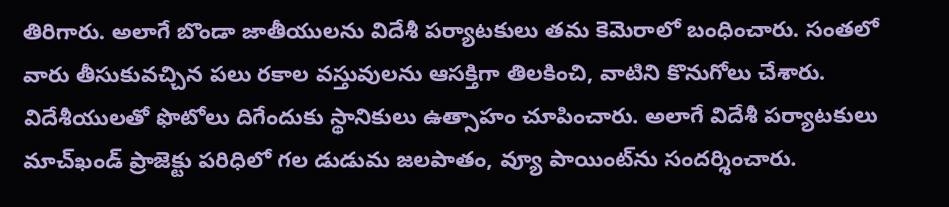తిరిగారు. అలాగే బొండా జాతీయులను విదేశీ పర్యాటకులు తమ కెమెరాలో బంధించారు. సంతలో వారు తీసుకువచ్చిన పలు రకాల వస్తువులను ఆసక్తిగా తిలకించి, వాటిని కొనుగోలు చేశారు. విదేశీయులతో ఫొటోలు దిగేందుకు స్థానికులు ఉత్సాహం చూపించారు. అలాగే విదేశీ పర్యాటకులు మాచ్‌ఖండ్‌ ప్రాజెక్టు పరిధిలో గల డుడుమ జలపాతం, వ్యూ పాయింట్‌ను సందర్శించారు.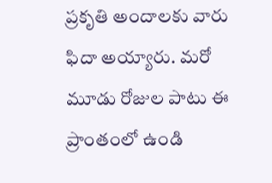ప్రకృతి అందాలకు వారు ఫిదా అయ్యారు. మరో మూడు రోజుల పాటు ఈ ప్రాంతంలో ఉండి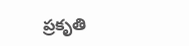ప్రకృతి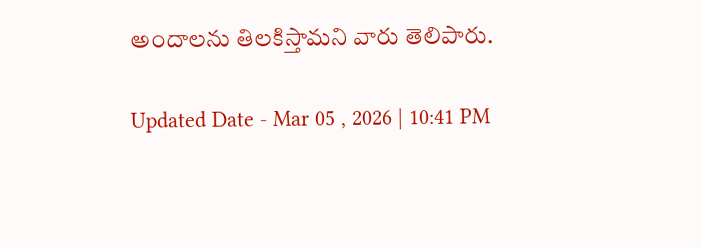అందాలను తిలకిస్తామని వారు తెలిపారు.

Updated Date - Mar 05 , 2026 | 10:41 PM